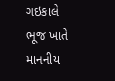ગઇકાલે ભૂજ ખાતે માનનીય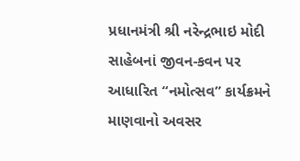પ્રધાનમંત્રી શ્રી નરેન્દ્રભાઇ મોદી સાહેબનાં જીવન-કવન પર આધારિત “નમોત્સવ” કાર્યક્રમને માણવાનો અવસર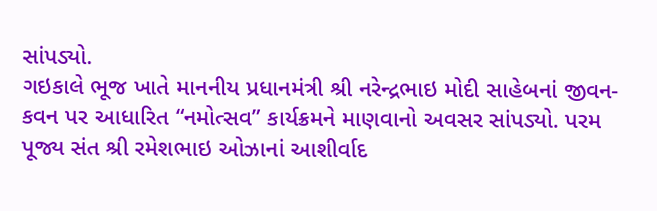સાંપડ્યો.
ગઇકાલે ભૂજ ખાતે માનનીય પ્રધાનમંત્રી શ્રી નરેન્દ્રભાઇ મોદી સાહેબનાં જીવન-કવન પર આધારિત “નમોત્સવ” કાર્યક્રમને માણવાનો અવસર સાંપડ્યો. પરમ પૂજ્ય સંત શ્રી રમેશભાઇ ઓઝાનાં આશીર્વાદ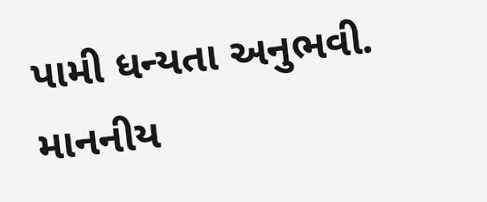પામી ધન્યતા અનુભવી. માનનીય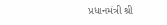પ્રધાનમંત્રી શ્રી